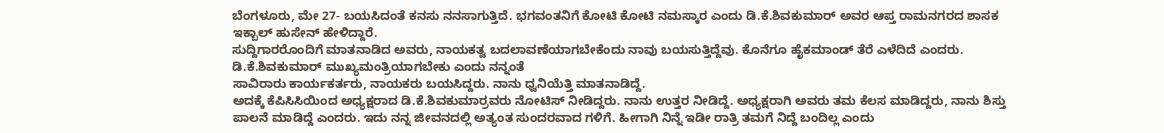ಬೆಂಗಳೂರು, ಮೇ 27- ಬಯಸಿದಂತೆ ಕನಸು ನನಸಾಗುತ್ತಿದೆ. ಭಗವಂತನಿಗೆ ಕೋಟಿ ಕೋಟಿ ನಮಸ್ಕಾರ ಎಂದು ಡಿ.ಕೆ.ಶಿವಕುಮಾರ್ ಅವರ ಆಪ್ತ ರಾಮನಗರದ ಶಾಸಕ ಇಕ್ಬಾಲ್ ಹುಸೇನ್ ಹೇಳಿದ್ದಾರೆ.
ಸುದ್ದಿಗಾರರೊಂದಿಗೆ ಮಾತನಾಡಿದ ಅವರು, ನಾಯಕತ್ವ ಬದಲಾವಣೆಯಾಗಬೇಕೆಂದು ನಾವು ಬಯಸುತ್ತಿದ್ದೆವು. ಕೊನೆಗೂ ಹೈಕಮಾಂಡ್ ತೆರೆ ಎಳೆದಿದೆ ಎಂದರು.
ಡಿ.ಕೆ.ಶಿವಕುಮಾರ್ ಮುಖ್ಯಮಂತ್ರಿಯಾಗಬೇಕು ಎಂದು ನನ್ನಂತೆ
ಸಾವಿರಾರು ಕಾರ್ಯಕರ್ತರು, ನಾಯಕರು ಬಯಸಿದ್ದರು. ನಾನು ಧ್ವನಿಯೆತ್ತಿ ಮಾತನಾಡಿದ್ದೆ.
ಅದಕ್ಕೆ ಕೆಪಿಸಿಸಿಯಿಂದ ಅಧ್ಯಕ್ಷರಾದ ಡಿ.ಕೆ.ಶಿವಕುಮಾರ್ರವರು ನೋಟಿಸ್ ನೀಡಿದ್ದರು. ನಾನು ಉತ್ತರ ನೀಡಿದ್ದೆ. ಅಧ್ಯಕ್ಷರಾಗಿ ಅವರು ತಮ ಕೆಲಸ ಮಾಡಿದ್ದರು, ನಾನು ಶಿಸ್ತು ಪಾಲನೆ ಮಾಡಿದ್ದೆ ಎಂದರು. ಇದು ನನ್ನ ಜೀವನದಲ್ಲಿ ಅತ್ಯಂತ ಸುಂದರವಾದ ಗಳಿಗೆ. ಹೀಗಾಗಿ ನಿನ್ನೆ ಇಡೀ ರಾತ್ರಿ ತಮಗೆ ನಿದ್ದೆ ಬಂದಿಲ್ಲ ಎಂದು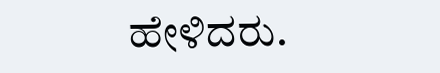ಹೇಳಿದರು.